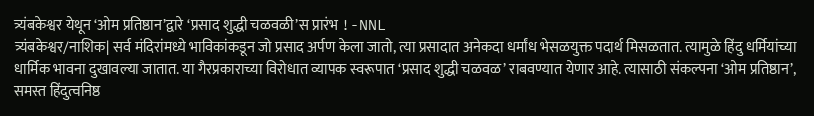त्र्यंबकेश्वर येथून ‘ओम प्रतिष्ठान’द्वारे ‘प्रसाद शुद्धी चळवळी’स प्रारंभ !-NNL
त्र्यंबकेश्वर/नाशिक| सर्व मंदिरांमध्ये भाविकांकडून जो प्रसाद अर्पण केला जातो, त्या प्रसादात अनेकदा धर्मांध भेसळयुक्त पदार्थ मिसळतात. त्यामुळे हिंदु धर्मियांच्या धार्मिक भावना दुखावल्या जातात. या गैरप्रकाराच्या विरोधात व्यापक स्वरूपात ‘प्रसाद शुद्धी चळवळ’ राबवण्यात येणार आहे. त्यासाठी संकल्पना ‘ओम प्रतिष्ठान’, समस्त हिंदुत्वनिष्ठ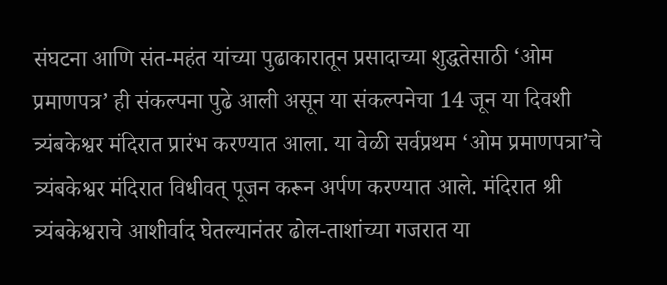संघटना आणि संत-महंत यांच्या पुढाकारातून प्रसादाच्या शुद्धतेसाठी ‘ओम प्रमाणपत्र’ ही संकल्पना पुढे आली असून या संकल्पनेचा 14 जून या दिवशी त्र्यंबकेश्वर मंदिरात प्रारंभ करण्यात आला. या वेळी सर्वप्रथम ‘ओम प्रमाणपत्रा’चे त्र्यंबकेश्वर मंदिरात विधीवत् पूजन करून अर्पण करण्यात आले. मंदिरात श्री त्र्यंबकेश्वराचे आशीर्वाद घेतल्यानंतर ढोल-ताशांच्या गजरात या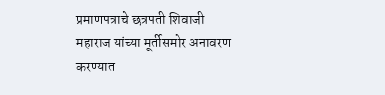प्रमाणपत्राचे छत्रपती शिवाजी महाराज यांच्या मूर्तीसमोर अनावरण करण्यात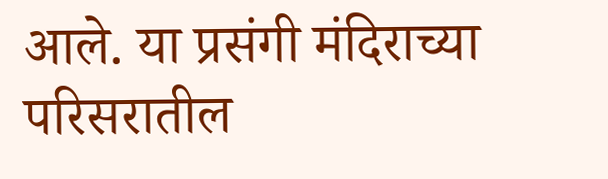आले. या प्रसंगी मंदिराच्या परिसरातील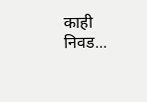काही निवड...